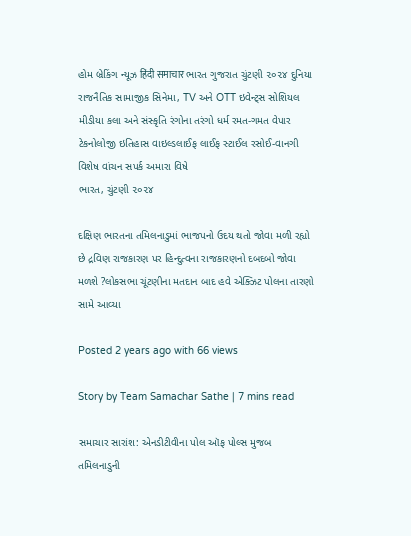હોમ બ્રેકિંગ ન્યૂઝ हिंदी समाचार ભારત ગુજરાત ચુંટણી ૨૦૨૪ દુનિયા રાજનૈતિક સામાજીક સિનેમા, TV અને OTT ઇવેન્ટ્સ સોશિયલ મીડીયા કલા અને સંસ્કૃતિ રંગોના તરંગો ધર્મ રમત-ગમત વેપાર ટેકનોલોજી ઇતિહાસ વાઇલ્ડલાઈફ લાઈફ સ્ટાઈલ રસોઈ-વાનગી વિશેષ વાંચન સપર્ક અમારા વિષે
ભારત, ચુંટણી ૨૦૨૪

દક્ષિણ ભારતના તમિલનાડુમાં ભાજપનો ઉદય થતો જોવા મળી રહ્યો છે દ્રવિણ રાજકારણ પર હિન્દુત્વના રાજકારણનો દબદબો જોવા મળશે ?લોકસભા ચૂંટણીના મતદાન બાદ હવે એક્ઝિટ પોલના તારણો સામે આવ્યા

Posted 2 years ago with 66 views

Story by Team Samachar Sathe | 7 mins read

સમાચાર સારાંશ: એનડીટીવીના પોલ ઑફ પોલ્સ મુજબ તમિલનાડુની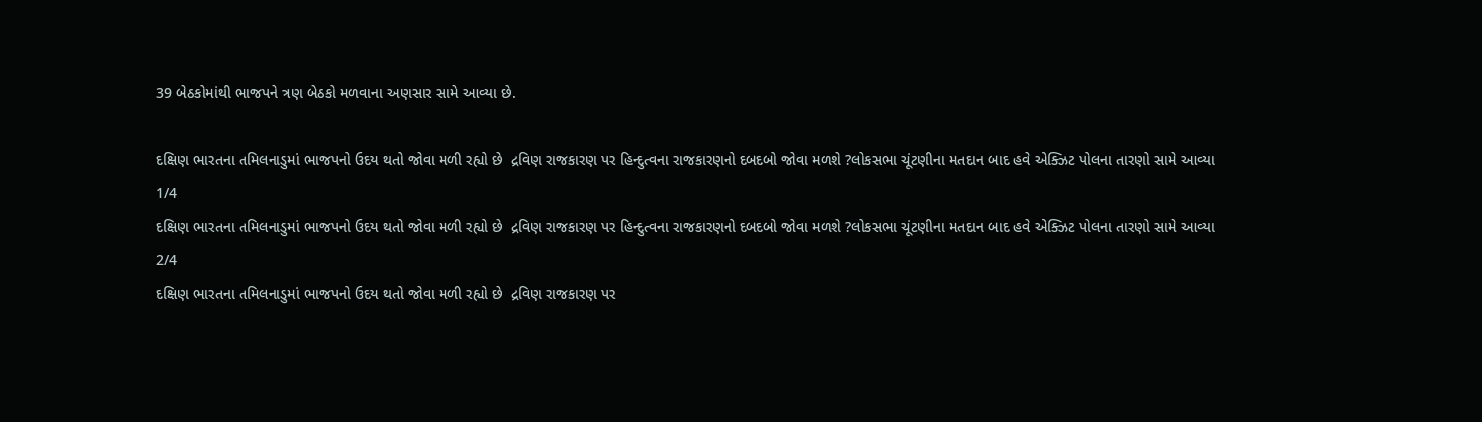39 બેઠકોમાંથી ભાજપને ત્રણ બેઠકો મળવાના અણસાર સામે આવ્યા છે.

દક્ષિણ ભારતના તમિલનાડુમાં ભાજપનો ઉદય થતો જોવા મળી રહ્યો છે  દ્રવિણ રાજકારણ પર હિન્દુત્વના રાજકારણનો દબદબો જોવા મળશે ?લોકસભા ચૂંટણીના મતદાન બાદ હવે એક્ઝિટ પોલના તારણો સામે આવ્યા
1/4
દક્ષિણ ભારતના તમિલનાડુમાં ભાજપનો ઉદય થતો જોવા મળી રહ્યો છે  દ્રવિણ રાજકારણ પર હિન્દુત્વના રાજકારણનો દબદબો જોવા મળશે ?લોકસભા ચૂંટણીના મતદાન બાદ હવે એક્ઝિટ પોલના તારણો સામે આવ્યા
2/4
દક્ષિણ ભારતના તમિલનાડુમાં ભાજપનો ઉદય થતો જોવા મળી રહ્યો છે  દ્રવિણ રાજકારણ પર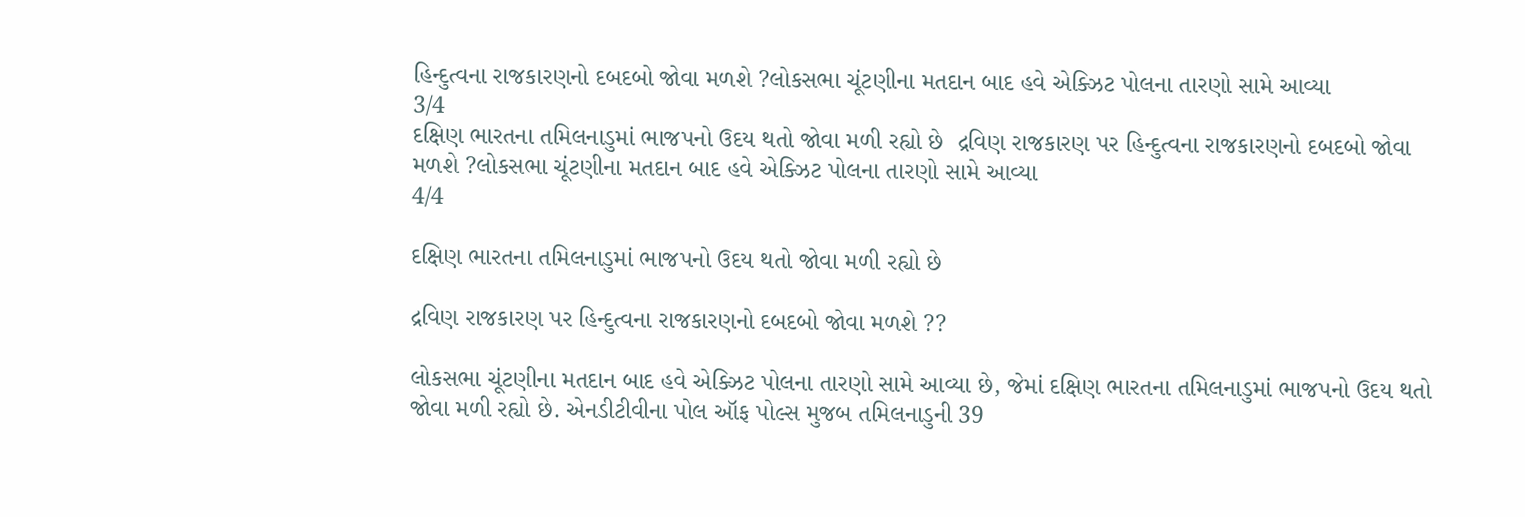હિન્દુત્વના રાજકારણનો દબદબો જોવા મળશે ?લોકસભા ચૂંટણીના મતદાન બાદ હવે એક્ઝિટ પોલના તારણો સામે આવ્યા
3/4
દક્ષિણ ભારતના તમિલનાડુમાં ભાજપનો ઉદય થતો જોવા મળી રહ્યો છે  દ્રવિણ રાજકારણ પર હિન્દુત્વના રાજકારણનો દબદબો જોવા મળશે ?લોકસભા ચૂંટણીના મતદાન બાદ હવે એક્ઝિટ પોલના તારણો સામે આવ્યા
4/4

દક્ષિણ ભારતના તમિલનાડુમાં ભાજપનો ઉદય થતો જોવા મળી રહ્યો છે

દ્રવિણ રાજકારણ પર હિન્દુત્વના રાજકારણનો દબદબો જોવા મળશે ??

લોકસભા ચૂંટણીના મતદાન બાદ હવે એક્ઝિટ પોલના તારણો સામે આવ્યા છે, જેમાં દક્ષિણ ભારતના તમિલનાડુમાં ભાજપનો ઉદય થતો જોવા મળી રહ્યો છે. એનડીટીવીના પોલ ઑફ પોલ્સ મુજબ તમિલનાડુની 39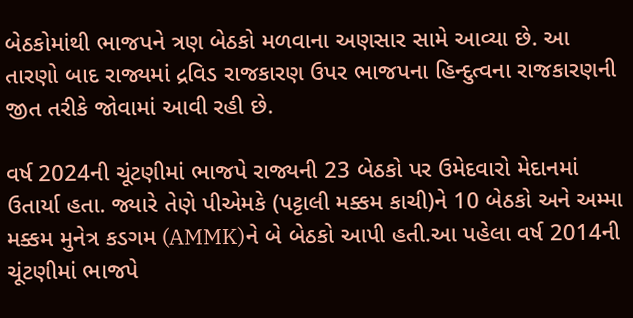બેઠકોમાંથી ભાજપને ત્રણ બેઠકો મળવાના અણસાર સામે આવ્યા છે. આ તારણો બાદ રાજ્યમાં દ્રવિડ રાજકારણ ઉપર ભાજપના હિન્દુત્વના રાજકારણની જીત તરીકે જોવામાં આવી રહી છે.

વર્ષ 2024ની ચૂંટણીમાં ભાજપે રાજ્યની 23 બેઠકો પર ઉમેદવારો મેદાનમાં ઉતાર્યા હતા. જ્યારે તેણે પીએમકે (પટ્ટાલી મક્કમ કાચી)ને 10 બેઠકો અને અમ્મા મક્કમ મુનેત્ર કડગમ (AMMK)ને બે બેઠકો આપી હતી.આ પહેલા વર્ષ 2014ની ચૂંટણીમાં ભાજપે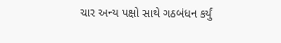ચાર અન્ય પક્ષો સાથે ગઠબંધન કર્યું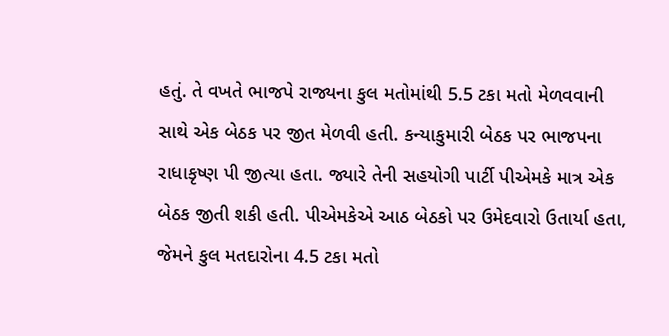હતું. તે વખતે ભાજપે રાજ્યના કુલ મતોમાંથી 5.5 ટકા મતો મેળવવાની સાથે એક બેઠક પર જીત મેળવી હતી. કન્યાકુમારી બેઠક પર ભાજપના રાધાકૃષ્ણ પી જીત્યા હતા. જ્યારે તેની સહયોગી પાર્ટી પીએમકે માત્ર એક બેઠક જીતી શકી હતી. પીએમકેએ આઠ બેઠકો પર ઉમેદવારો ઉતાર્યા હતા, જેમને કુલ મતદારોના 4.5 ટકા મતો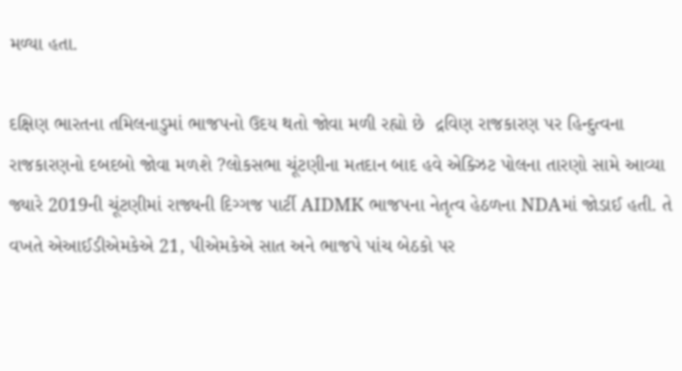મળ્યા હતા.

દક્ષિણ ભારતના તમિલનાડુમાં ભાજપનો ઉદય થતો જોવા મળી રહ્યો છે  દ્રવિણ રાજકારણ પર હિન્દુત્વના રાજકારણનો દબદબો જોવા મળશે ?લોકસભા ચૂંટણીના મતદાન બાદ હવે એક્ઝિટ પોલના તારણો સામે આવ્યા
જ્યારે 2019ની ચૂંટણીમાં રાજ્યની દિગ્ગજ પાર્ટી AIDMK ભાજપના નેતૃત્વ હેઠળના NDAમાં જોડાઈ હતી. તે વખતે એઆઈડીએમકેએ 21, પીએમકેએ સાત અને ભાજપે પાંચ બેઠકો પર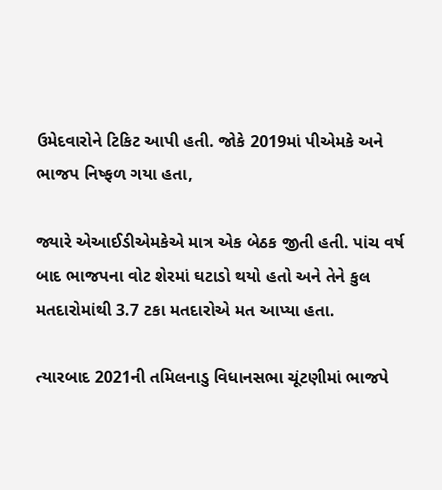ઉમેદવારોને ટિકિટ આપી હતી. જોકે 2019માં પીએમકે અને ભાજપ નિષ્ફળ ગયા હતા,

જ્યારે એઆઈડીએમકેએ માત્ર એક બેઠક જીતી હતી. પાંચ વર્ષ બાદ ભાજપના વોટ શેરમાં ઘટાડો થયો હતો અને તેને કુલ મતદારોમાંથી 3.7 ટકા મતદારોએ મત આપ્યા હતા.

ત્યારબાદ 2021ની તમિલનાડુ વિધાનસભા ચૂંટણીમાં ભાજપે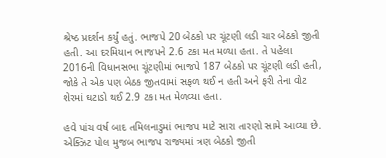શ્રેષ્ઠ પ્રદર્શન કર્યું હતું. ભાજપે 20 બેઠકો પર ચૂંટણી લડી ચાર બેઠકો જીતી હતી. આ દરમિયાન ભાજપને 2.6 ટકા મત મળ્યા હતા. તે પહેલા 2016ની વિધાનસભા ચૂંટણીમાં ભાજપે 187 બેઠકો પર ચૂંટણી લડી હતી, જોકે તે એક પણ બેઠક જીતવામાં સફળ થઈ ન હતી અને ફરી તેના વોટ શેરમાં ઘટાડો થઈ 2.9 ટકા મત મેળવ્યા હતા.

હવે પાંચ વર્ષ બાદ તમિલનાડુમાં ભાજપ માટે સારા તારણો સામે આવ્યા છે. એક્ઝિટ પોલ મુજબ ભાજપ રાજ્યમાં ત્રણ બેઠકો જીતી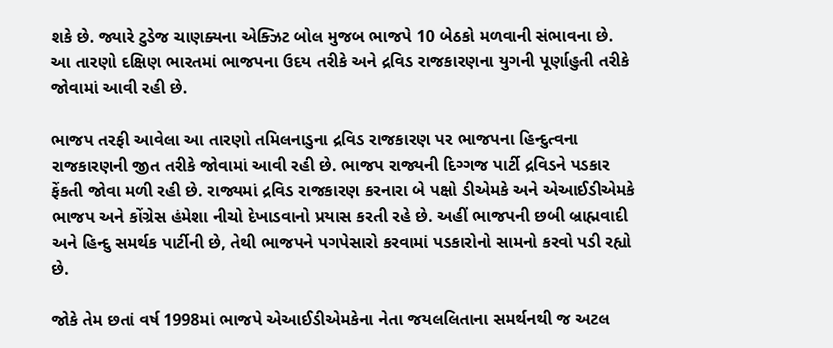શકે છે. જ્યારે ટુડેજ ચાણક્યના એક્ઝિટ બોલ મુજબ ભાજપે 10 બેઠકો મળવાની સંભાવના છે. આ તારણો દક્ષિણ ભારતમાં ભાજપના ઉદય તરીકે અને દ્રવિડ રાજકારણના યુગની પૂર્ણાહુતી તરીકે જોવામાં આવી રહી છે.

ભાજપ તરફી આવેલા આ તારણો તમિલનાડુના દ્રવિડ રાજકારણ પર ભાજપના હિન્દુત્વના રાજકારણની જીત તરીકે જોવામાં આવી રહી છે. ભાજપ રાજ્યની દિગ્ગજ પાર્ટી દ્રવિડને પડકાર ફેંકતી જોવા મળી રહી છે. રાજ્યમાં દ્રવિડ રાજકારણ કરનારા બે પક્ષો ડીએમકે અને એઆઈડીએમકે ભાજપ અને કોંગ્રેસ હંમેશા નીચો દેખાડવાનો પ્રયાસ કરતી રહે છે. અહીં ભાજપની છબી બ્રાહ્મવાદી અને હિન્દુ સમર્થક પાર્ટીની છે, તેથી ભાજપને પગપેસારો કરવામાં પડકારોનો સામનો કરવો પડી રહ્યો છે.

જોકે તેમ છતાં વર્ષ 1998માં ભાજપે એઆઈડીએમકેના નેતા જયલલિતાના સમર્થનથી જ અટલ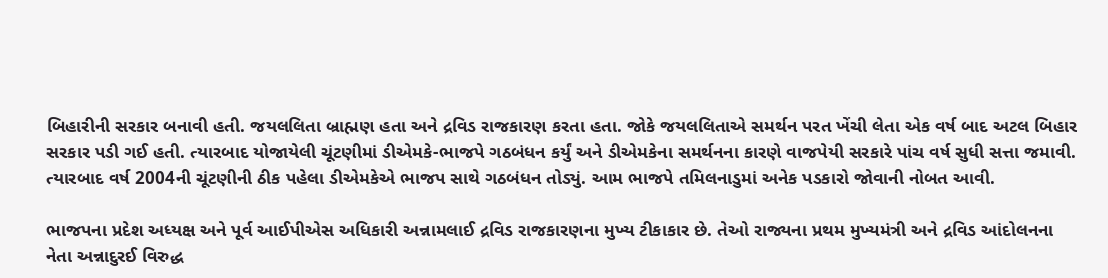બિહારીની સરકાર બનાવી હતી. જયલલિતા બ્રાહ્મણ હતા અને દ્રવિડ રાજકારણ કરતા હતા. જોકે જયલલિતાએ સમર્થન પરત ખેંચી લેતા એક વર્ષ બાદ અટલ બિહાર સરકાર પડી ગઈ હતી. ત્યારબાદ યોજાયેલી ચૂંટણીમાં ડીએમકે-ભાજપે ગઠબંધન કર્યું અને ડીએમકેના સમર્થનના કારણે વાજપેયી સરકારે પાંચ વર્ષ સુધી સત્તા જમાવી. ત્યારબાદ વર્ષ 2004ની ચૂંટણીની ઠીક પહેલા ડીએમકેએ ભાજપ સાથે ગઠબંધન તોડ્યું. આમ ભાજપે તમિલનાડુમાં અનેક પડકારો જોવાની નોબત આવી.

ભાજપના પ્રદેશ અધ્યક્ષ અને પૂર્વ આઈપીએસ અધિકારી અન્નામલાઈ દ્રવિડ રાજકારણના મુખ્ય ટીકાકાર છે. તેઓ રાજ્યના પ્રથમ મુખ્યમંત્રી અને દ્રવિડ આંદોલનના નેતા અન્નાદુરઈ વિરુદ્ધ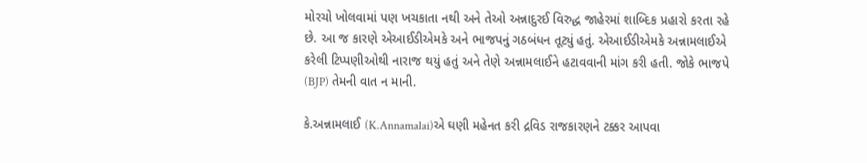મોરચો ખોલવામાં પણ ખચકાતા નથી અને તેઓ અન્નાદુરઈ વિરુદ્ધ જાહેરમાં શાબ્દિક પ્રહારો કરતા રહે છે. આ જ કારણે એઆઈડીએમકે અને ભાજપનું ગઠબંધન તૂટ્યું હતું. એઆઈડીએમકે અન્નામલાઈએ કરેલી ટિપ્પણીઓથી નારાજ થયું હતું અને તેણે અન્નામલાઈને હટાવવાની માંગ કરી હતી. જોકે ભાજપે (BJP) તેમની વાત ન માની.

કે.અન્નામલાઈ (K.Annamalai)એ ઘણી મહેનત કરી દ્રવિડ રાજકારણને ટક્કર આપવા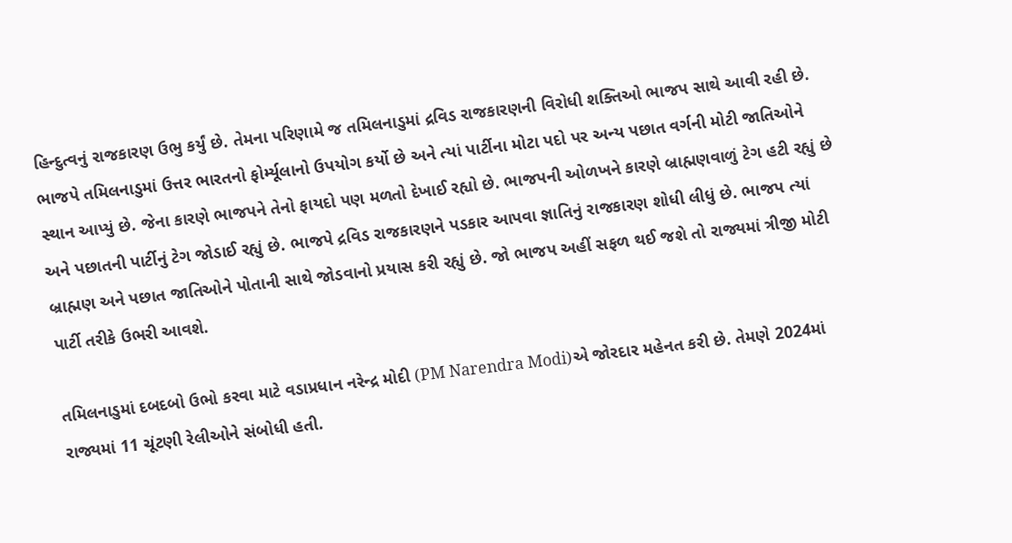હિન્દુત્વનું રાજકારણ ઉભુ કર્યું છે. તેમના પરિણામે જ તમિલનાડુમાં દ્રવિડ રાજકારણની વિરોધી શક્તિઓ ભાજપ સાથે આવી રહી છે. ભાજપે તમિલનાડુમાં ઉત્તર ભારતનો ફોર્મ્યૂલાનો ઉપયોગ કર્યો છે અને ત્યાં પાર્ટીના મોટા પદો પર અન્ય પછાત વર્ગની મોટી જાતિઓને સ્થાન આપ્યું છે. જેના કારણે ભાજપને તેનો ફાયદો પણ મળતો દેખાઈ રહ્યો છે. ભાજપની ઓળખને કારણે બ્રાહ્મણવાળું ટેગ હટી રહ્યું છે અને પછાતની પાર્ટીનું ટેગ જોડાઈ રહ્યું છે. ભાજપે દ્રવિડ રાજકારણને પડકાર આપવા જ્ઞાતિનું રાજકારણ શોધી લીધું છે. ભાજપ ત્યાં બ્રાહ્મણ અને પછાત જાતિઓને પોતાની સાથે જોડવાનો પ્રયાસ કરી રહ્યું છે. જો ભાજપ અહીં સફળ થઈ જશે તો રાજ્યમાં ત્રીજી મોટી પાર્ટી તરીકે ઉભરી આવશે.

તમિલનાડુમાં દબદબો ઉભો કરવા માટે વડાપ્રધાન નરેન્દ્ર મોદી (PM Narendra Modi)એ જોરદાર મહેનત કરી છે. તેમણે 2024માં રાજ્યમાં 11 ચૂંટણી રેલીઓને સંબોધી હતી.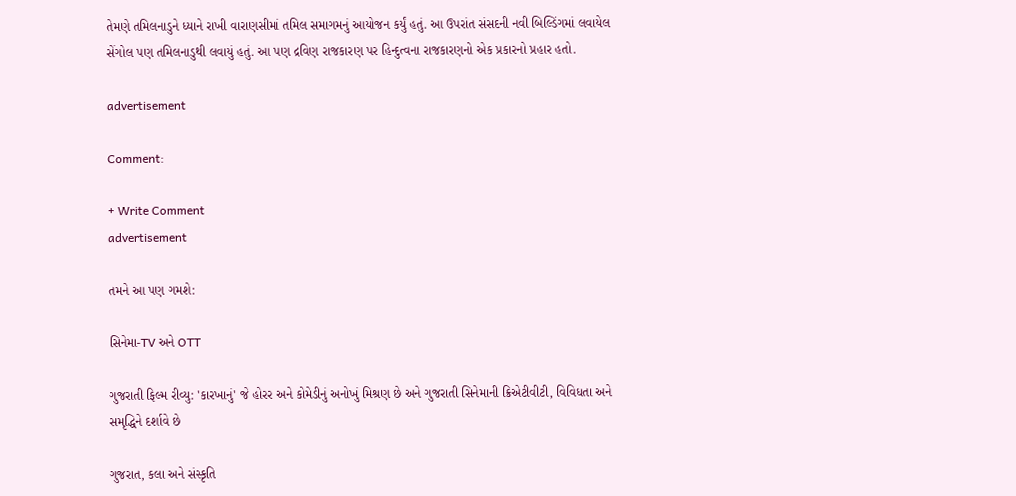તેમણે તમિલનાડુને ધ્યાને રાખી વારાણસીમાં તમિલ સમાગમનું આયોજન કર્યું હતું. આ ઉપરાંત સંસદની નવી બિલ્ડિંગમાં લવાયેલ સેંગોલ પણ તમિલનાડુથી લવાયું હતું. આ પણ દ્રવિણ રાજકારણ પર હિન્દુત્વના રાજકારણનો એક પ્રકારનો પ્રહાર હતો.

advertisement

Comment:

+ Write Comment
advertisement

તમને આ પણ ગમશે:

સિનેમા-TV અને OTT

ગુજરાતી ફિલ્મ રીવ્યુ: 'કારખાનું' જે હોરર અને કોમેડીનું અનોખું મિશ્રણ છે અને ગુજરાતી સિનેમાની ક્રિએટીવીટી, વિવિધતા અને સમૃદ્ધિને દર્શાવે છે

ગુજરાત, કલા અને સંસ્કૃતિ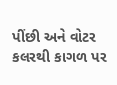પીંછી અને વોટર કલરથી કાગળ પર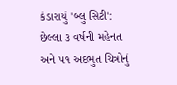કંડારાયું 'બ્લુ સિટી': છેલ્લા ૩ વર્ષની મહેનત અને ૫૧ અદભુત ચિત્રોનું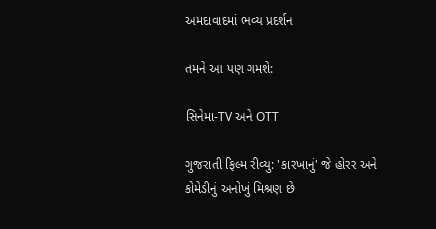અમદાવાદમાં ભવ્ય પ્રદર્શન

તમને આ પણ ગમશે:

સિનેમા-TV અને OTT

ગુજરાતી ફિલ્મ રીવ્યુ: 'કારખાનું' જે હોરર અને કોમેડીનું અનોખું મિશ્રણ છે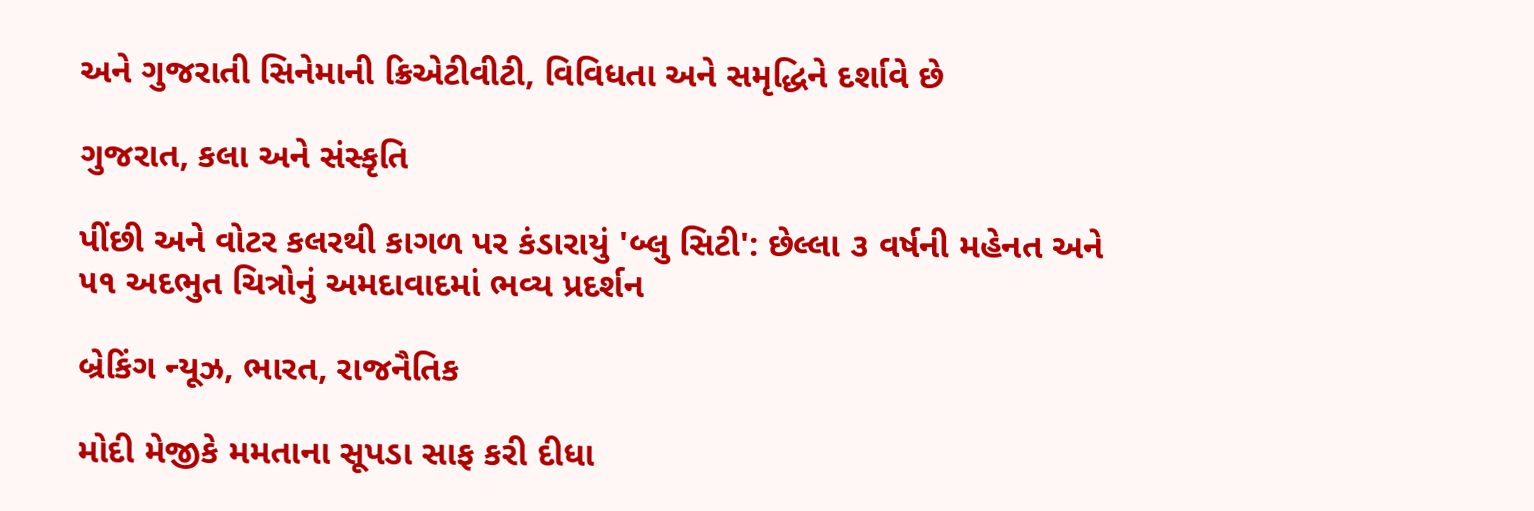અને ગુજરાતી સિનેમાની ક્રિએટીવીટી, વિવિધતા અને સમૃદ્ધિને દર્શાવે છે

ગુજરાત, કલા અને સંસ્કૃતિ

પીંછી અને વોટર કલરથી કાગળ પર કંડારાયું 'બ્લુ સિટી': છેલ્લા ૩ વર્ષની મહેનત અને ૫૧ અદભુત ચિત્રોનું અમદાવાદમાં ભવ્ય પ્રદર્શન

બ્રેકિંગ ન્યૂઝ, ભારત, રાજનૈતિક

મોદી મેજીકે મમતાના સૂપડા સાફ કરી દીધા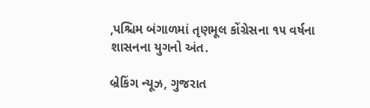,પશ્ચિમ બંગાળમાં તૃણમૂલ કોંગ્રેસના ૧૫ વર્ષના શાસનના યુગનો અંત.

બ્રેકિંગ ન્યૂઝ, ગુજરાત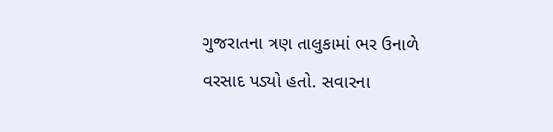ગુજરાતના ત્રણ તાલુકામાં ભર ઉનાળે વરસાદ પડ્યો હતો. સવારના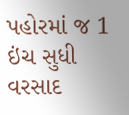પહોરમાં જ 1 ઇંચ સુધી વરસાદ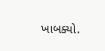ખાબક્યો.